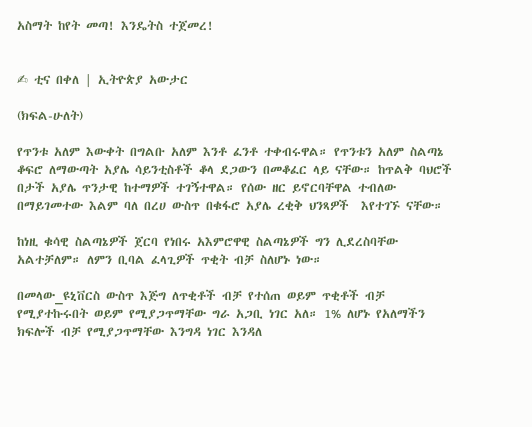አስማት ከየት መጣ! እንዴትስ ተጀመረ!


✍ ቲና በቀለ | ኢትዮጵያ አውታር

(ክፍል-ሁለት)

የጥንቱ አለም እውቀት በግልቡ አለም እንቶ ፈንቶ ተቀብሩዋል። የጥንቱን አለም ስልጣኔ ቆፍሮ ለማውጣት አያሌ ሳይንቲስቶች ቆላ ደጋውን በመቆፈር ላይ ናቸው። ከጥልቅ ባህሮች በታች አያሌ ጥንታዊ ከተማዎች ተገኝተዋል። የሰው ዘር ይኖርባቸዋል ተብለው በማይገመተው እልም ባለ በረሀ ውስጥ በቁፋሮ አያሌ ረቂቅ ህንጻዎች  እየተገኙ ናቸው።

ከነዚ ቁሳዊ ስልጣኔዎች ጀርባ የነበሩ አእምሮዋዊ ስልጣኔዎች ግን ሊደረስባቸው አልተቻለም። ለምን ቢባል ፈላጊዎች ጥቂት ብቻ ስለሆኑ ነው።

በመላው_ዩኒቨርስ ውስጥ እጅግ ለጥቂቶች ብቻ የተሰጠ ወይም ጥቂቶች ብቻ የሚያተኩሩበት ወይም የሚያጋጥማቸው ግራ አጋቢ ነገር አለ። 1% ለሆኑ የአለማችን ክፍሎች ብቻ የሚያጋጥማቸው እንግዳ ነገር እንዳለ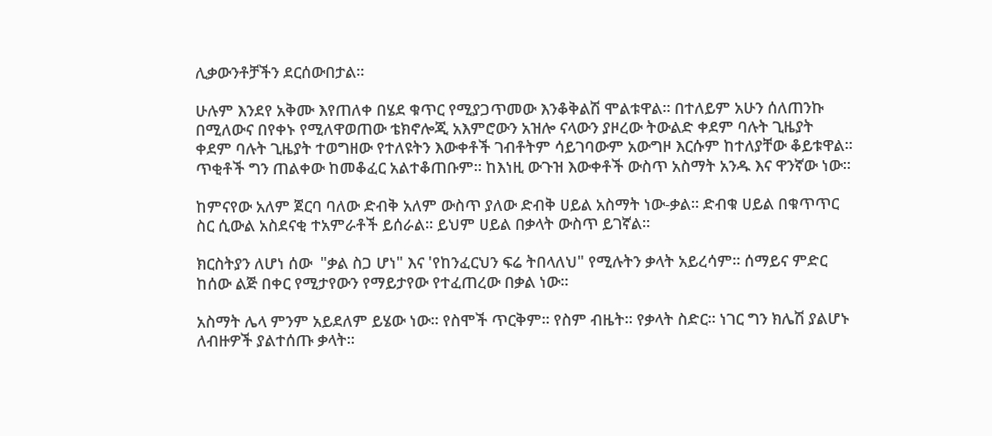ሊቃውንቶቻችን ደርሰውበታል።

ሁሉም እንደየ አቅሙ እየጠለቀ በሄደ ቁጥር የሚያጋጥመው እንቆቅልሽ ሞልቱዋል። በተለይም አሁን ሰለጠንኩ በሚለውና በየቀኑ የሚለዋወጠው ቴክኖሎጂ አእምሮውን አዝሎ ናላውን ያዞረው ትውልድ ቀደም ባሉት ጊዜያት ቀደም ባሉት ጊዜያት ተወግዘው የተለዩትን እውቀቶች ገብቶትም ሳይገባውም አውግዞ እርሱም ከተለያቸው ቆይቱዋል። ጥቂቶች ግን ጠልቀው ከመቆፈር አልተቆጠቡም። ከእነዚ ውጉዝ እውቀቶች ውስጥ አስማት አንዱ እና ዋንኛው ነው።

ከምናየው አለም ጀርባ ባለው ድብቅ አለም ውስጥ ያለው ድብቅ ሀይል አስማት ነው-ቃል። ድብቁ ሀይል በቁጥጥር ስር ሲውል አስደናቂ ተአምራቶች ይሰራል። ይህም ሀይል በቃላት ውስጥ ይገኛል።

ክርስትያን ለሆነ ሰው  "ቃል ስጋ ሆነ" እና 'የከንፈርህን ፍሬ ትበላለህ" የሚሉትን ቃላት አይረሳም። ሰማይና ምድር ከሰው ልጅ በቀር የሚታየውን የማይታየው የተፈጠረው በቃል ነው።

አስማት ሌላ ምንም አይደለም ይሄው ነው። የስሞች ጥርቅም። የስም ብዜት። የቃላት ስድር። ነገር ግን ክሌሽ ያልሆኑ ለብዙዎች ያልተሰጡ ቃላት።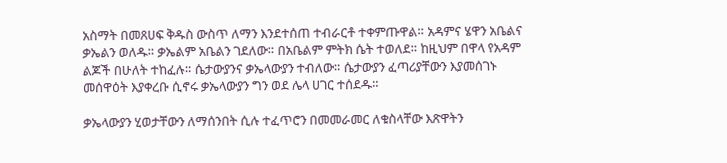አስማት በመጸሀፍ ቅዱስ ውስጥ ለማን እንደተሰጠ ተብራርቶ ተቀምጡዋል። አዳምና ሄዋን አቤልና ቃኤልን ወለዱ። ቃኤልም አቤልን ገደለው። በአቤልም ምትክ ሴት ተወለደ። ከዚህም በዋላ የአዳም ልጆች በሁለት ተከፈሉ። ሴታውያንና ቃኤላውያን ተብለው። ሴታውያን ፈጣሪያቸውን እያመሰገኑ መሰዋዕት እያቀረቡ ሲኖሩ ቃኤላውያን ግን ወደ ሌላ ሀገር ተሰደዱ።

ቃኤላውያን ሂወታቸውን ለማሰንበት ሲሉ ተፈጥሮን በመመራመር ለቁስላቸው እጽዋትን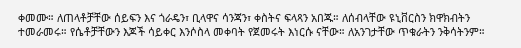ቀመሙ። ለጠላቶቻቸው ሰይፍን እና ጎራዴን፣ ቢላዋና ሳንጃን፣ ቀስትና ፍላጻን አበጁ። ለሰብላቸው ዩኒቨርስን ክዋክብትን ተመራመሩ። የሴቶቻቸውን እጆች ሳይቀር እንሶስላ መቀባት የጀመሩት እነርሱ ናቸው። ለአንገታቸው ጥቁራትን ንቅሳትንም።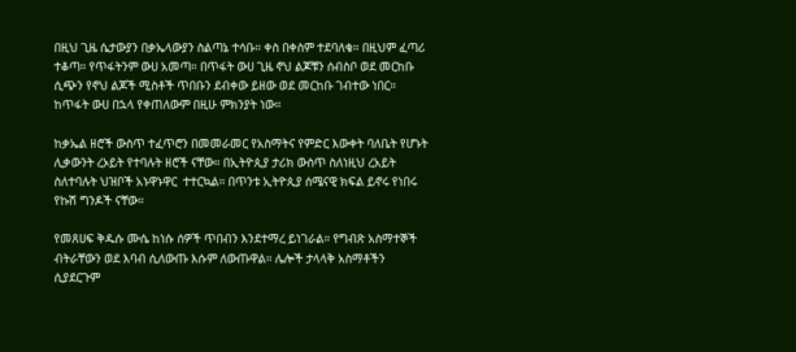በዚህ ጊዜ ሴታውያን በቃኤላውያን ስልጣኔ ተሳቡ። ቀስ በቀስም ተደባለቁ። በዚህም ፈጣሪ ተቆጣ። የጥፋትንም ውሀ አመጣ። በጥፋት ውሀ ጊዜ ኖህ ልጆቹን ሰብስቦ ወደ መርከቡ ሲጭን የኖህ ልጆች ሚስቶች ጥበቡን ደብቀው ይዘው ወደ መርከቡ ገብተው ነበር። ከጥፋት ውሀ በኋላ የቀጠለውም በዚሁ ምክንያት ነው።

ከቃኤል ዘሮች ውስጥ ተፈጥሮን በመመራመር የአስማትና የምድር እውቀት ባለቤት የሆኑት ሊቃውንት ረኦይት የተባሉት ዘሮች ናቸው። በኢትዮጲያ ታሪክ ውስጥ ስለነዚህ ረአይት ስለተባሉት ህዝቦች አኑዋኑዋር  ተተርኳል። በጥንቱ ኢትዮጲያ ሰሜናዊ ክፍል ይኖሩ የነበሩ የኩሽ ግንዶች ናቸው።

የመጸሀፍ ቅዱሱ ሙሴ ከነሱ ሰዎች ጥበብን እንደተማረ ይነገራል። የግብጽ አስማተኞች ብትራቸውን ወደ እባብ ሲለውጡ እሱም ለውጡዋል። ሌሎች ታላላቅ አስማቶችን ሲያደርጉም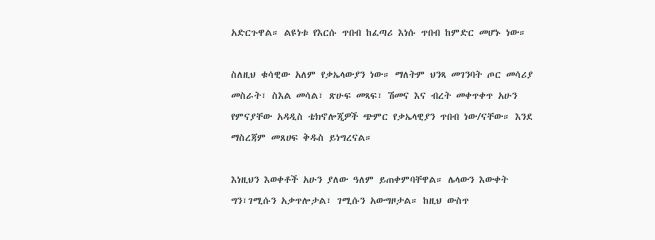አድርጉዋል። ልዩነቱ የእርሱ ጥበብ ከፈጣሪ እነሱ ጥበብ ከምድር መሆኑ ነው።

ስለዚህ ቁሳዊው አለም የቃኤላውያን ነው። ማለትም ህንጻ መገንባት ጦር መሳሪያ መስራት፣ ስእል መሳል፣ ጽሁፍ መጻፍ፣ ሽመና እና ብረት መቀጥቀጥ አሁን የምናያቸው አዳዲስ ቴክኖሎጂዎች ጭምር የቃኤላዊያን ጥበብ ነው/ናቸው። እንደ ማስረጃም መጸሀፍ ቅዱስ ይነግረናል።

እነዚህን እወቀቶች አሁን ያለው ዓለም ይጠቀምባቸዋል። ሌላውን እውቀት ግን፣ገሚሱን አቃጥሎታል፣ ገሚሱን አውግዞታል። ከዚህ ውስጥ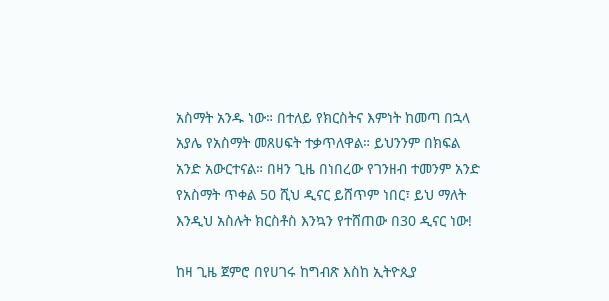አስማት አንዱ ነው። በተለይ የክርስትና እምነት ከመጣ በኋላ አያሌ የአስማት መጸሀፍት ተቃጥለዋል። ይህንንም በክፍል አንድ አውርተናል። በዛን ጊዜ በነበረው የገንዘብ ተመንም አንድ የአስማት ጥቀል 50 ሺህ ዲናር ይሸጥም ነበር፣ ይህ ማለት እንዲህ አስሉት ክርስቶስ እንኳን የተሸጠው በ30 ዲናር ነው!

ከዛ ጊዜ ጀምሮ በየሀገሩ ከግብጽ እስከ ኢትዮጲያ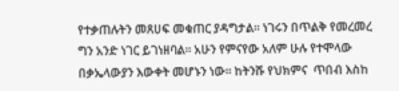የተቃጠሉትን መጸሀፍ መቁጠር ያዳግታል። ነገሩን በጥልቅ የመረመረ ግን አንድ ነገር ይገነዘባል። አሁን የምናየው አለም ሁሉ የተሞላው በቃኤላውያን እውቀት መሆኑን ነው። ከትንሹ የህክምና  ጥበብ እስከ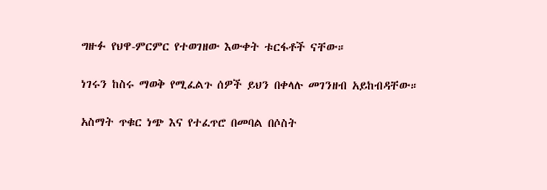ግዙፉ የህዋ-ምርምር የተወገዘው እውቀት ቱርፋቶች ናቸው።

ነገሩን ከስሩ ማወቅ የሚፈልጉ ሰዎች ይህን በቀላሉ መገንዘብ አይከብዳቸው።

አስማት ጥቁር ነጭ እና የተፈጥሮ በመባል በሶስት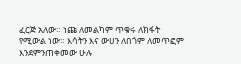ፈርጅ አለው። ነጩ ለመልካም ጥቁሩ ለክፋት የሚውል ነው። እሳትን እና ውሀን ለበጎም ለመጥፎም እንደምንጠቀመው ሁሉ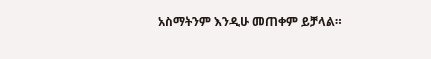አስማትንም እንዲሁ መጠቀም ይቻላል።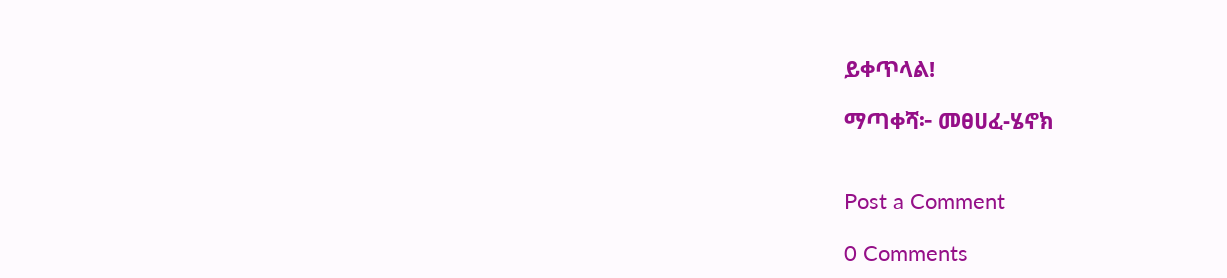ይቀጥላል!

ማጣቀሻ፦ መፀሀፈ-ሄኖክ


Post a Comment

0 Comments